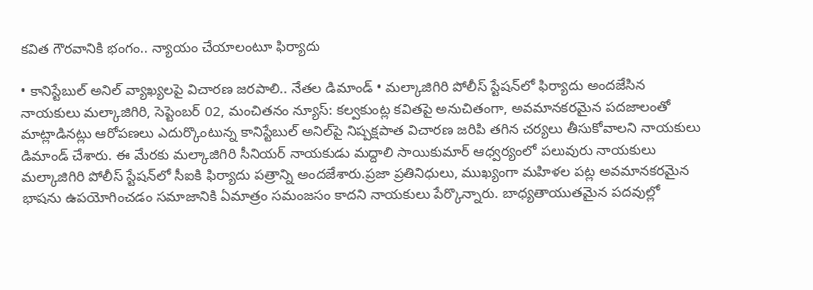కవిత గౌరవానికి భంగం.. న్యాయం చేయాలంటూ ఫిర్యాదు

• కానిస్టేబుల్ అనిల్ వ్యాఖ్యలపై విచారణ జరపాలి.. నేతల డిమాండ్ • మల్కాజిగిరి పోలీస్ స్టేషన్‌లో ఫిర్యాదు అందజేసిన నాయకులు మల్కాజిగిరి, సెప్టెంబర్ 02, మంచితనం న్యూస్: కల్వకుంట్ల కవితపై అనుచితంగా, అవమానకరమైన పదజాలంతో మాట్లాడినట్లు ఆరోపణలు ఎదుర్కొంటున్న కానిస్టేబుల్ అనిల్‌పై నిష్పక్షపాత విచారణ జరిపి తగిన చర్యలు తీసుకోవాలని నాయకులు డిమాండ్ చేశారు. ఈ మేరకు మల్కాజిగిరి సీనియర్ నాయకుడు మద్దాలి సాయికుమార్ ఆధ్వర్యంలో పలువురు నాయకులు మల్కాజిగిరి పోలీస్ స్టేషన్‌లో సీఐకి ఫిర్యాదు పత్రాన్ని అందజేశారు.ప్రజా ప్రతినిధులు, ముఖ్యంగా మహిళల పట్ల అవమానకరమైన భాషను ఉపయోగించడం సమాజానికి ఏమాత్రం సమంజసం కాదని నాయకులు పేర్కొన్నారు. బాధ్యతాయుతమైన పదవుల్లో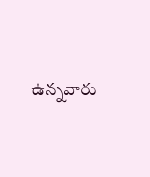ఉన్నవారు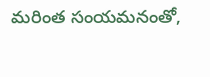మరింత సంయమనంతో,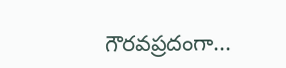గౌరవప్రదంగా...